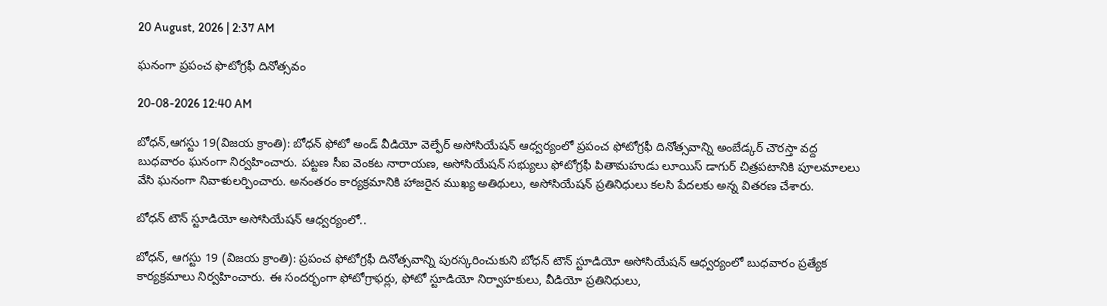20 August, 2026 | 2:37 AM

ఘనంగా ప్రపంచ ఫొటోగ్రఫీ దినోత్సవం

20-08-2026 12:40 AM

బోధన్,ఆగస్టు 19(విజయ క్రాంతి): బోధన్ ఫోటో అండ్ వీడియో వెల్ఫేర్ అసోసియేషన్ ఆధ్వర్యంలో ప్రపంచ ఫోటోగ్రఫీ దినోత్సవాన్ని అంబేడ్కర్ చౌరస్తా వద్ద బుధవారం ఘనంగా నిర్వహించారు. పట్టణ సీఐ వెంకట నారాయణ, అసోసియేషన్ సభ్యులు ఫోటోగ్రఫీ పితామహుడు లూయిస్ డాగుర్ చిత్రపటానికి పూలమాలలు వేసి ఘనంగా నివాళులర్పించారు. అనంతరం కార్యక్రమానికి హాజరైన ముఖ్య అతిథులు, అసోసియేషన్ ప్రతినిధులు కలసి పేదలకు అన్న వితరణ చేశారు.

బోధన్ టౌన్ స్టూడియో అసోసియేషన్ ఆధ్వర్యంలో..

బోధన్, ఆగస్టు 19 (విజయ క్రాంతి): ప్రపంచ ఫోటోగ్రఫీ దినోత్సవాన్ని పురస్కరించుకుని బోధన్ టౌన్ స్టూడియో అసోసియేషన్ ఆధ్వర్యంలో బుధవారం ప్రత్యేక కార్యక్రమాలు నిర్వహించారు. ఈ సందర్భంగా ఫోటోగ్రాఫర్లు, ఫోటో స్టూడియో నిర్వాహకులు, వీడియో ప్రతినిధులు,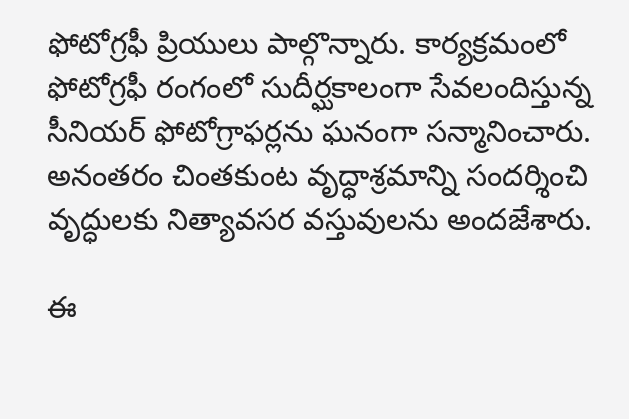ఫోటోగ్రఫీ ప్రియులు పాల్గొన్నారు. కార్యక్రమంలో ఫోటోగ్రఫీ రంగంలో సుదీర్ఘకాలంగా సేవలందిస్తున్న సీనియర్ ఫోటోగ్రాఫర్లను ఘనంగా సన్మానించారు. అనంతరం చింతకుంట వృద్ధాశ్రమాన్ని సందర్శించి వృద్ధులకు నిత్యావసర వస్తువులను అందజేశారు.

ఈ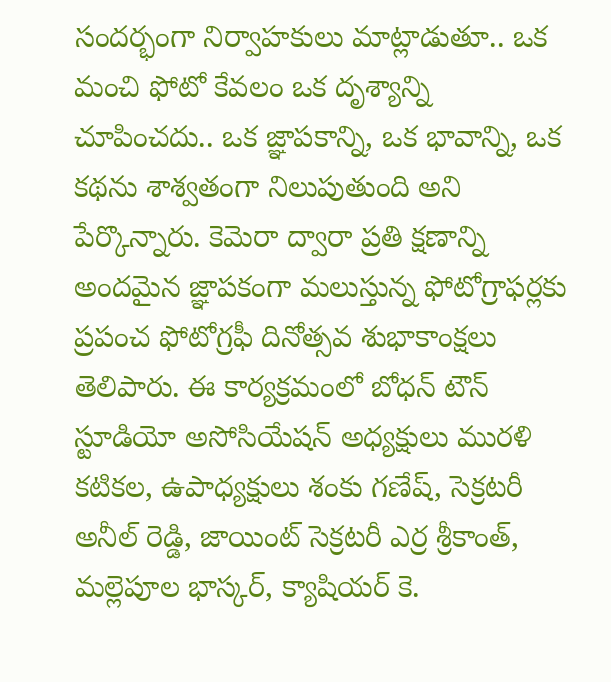సందర్భంగా నిర్వాహకులు మాట్లాడుతూ.. ఒక మంచి ఫోటో కేవలం ఒక దృశ్యాన్ని చూపించదు.. ఒక జ్ఞాపకాన్ని, ఒక భావాన్ని, ఒక కథను శాశ్వతంగా నిలుపుతుంది అని పేర్కొన్నారు. కెమెరా ద్వారా ప్రతి క్షణాన్ని అందమైన జ్ఞాపకంగా మలుస్తున్న ఫోటోగ్రాఫర్లకు ప్రపంచ ఫోటోగ్రఫీ దినోత్సవ శుభాకాంక్షలు తెలిపారు. ఈ కార్యక్రమంలో బోధన్ టౌన్ స్టూడియో అసోసియేషన్ అధ్యక్షులు మురళి కటికల, ఉపాధ్యక్షులు శంకు గణేష్, సెక్రటరీ అనీల్ రెడ్డి, జాయింట్ సెక్రటరీ ఎర్ర శ్రీకాంత్, మల్లెపూల భాస్కర్, క్యాషియర్ కె.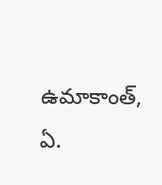ఉమాకాంత్, ఏ.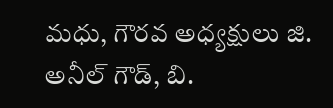మధు, గౌరవ అధ్యక్షులు జి. అనీల్ గౌడ్, బి.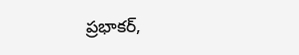ప్రభాకర్,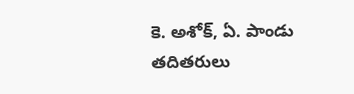కె. అశోక్, ఏ. పాండు తదితరులు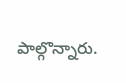పాల్గొన్నారు.